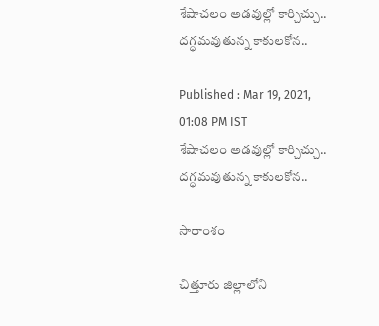శేషాచలం అడవుల్లో కార్చిచ్చు.. దగ్ధమవుతున్న కాకులకోన..

Published : Mar 19, 2021, 01:08 PM IST
శేషాచలం అడవుల్లో కార్చిచ్చు.. దగ్ధమవుతున్న కాకులకోన..

సారాంశం

చిత్తూరు జిల్లాలోని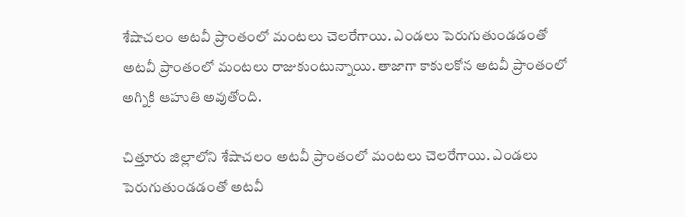శేషాచలం అటవీ ప్రాంతంలో మంటలు చెలరేగాయి. ఎండలు పెరుగుతుండడంతో అటవీ ప్రాంతంలో మంటలు రాజుకుంటున్నాయి. తాజాగా కాకులకోన అటవీ ప్రాంతంలో అగ్నికి ఆహుతి అవుతోంది.

చిత్తూరు జిల్లాలోని శేషాచలం అటవీ ప్రాంతంలో మంటలు చెలరేగాయి. ఎండలు పెరుగుతుండడంతో అటవీ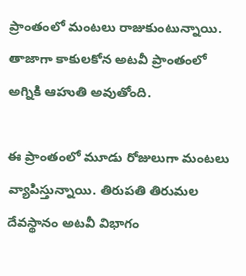ప్రాంతంలో మంటలు రాజుకుంటున్నాయి. తాజాగా కాకులకోన అటవీ ప్రాంతంలో అగ్నికి ఆహుతి అవుతోంది.

ఈ ప్రాంతంలో మూడు రోజులుగా మంటలు వ్యాపిస్తున్నాయి. తిరుపతి తిరుమల దేవస్థానం అటవీ విభాగం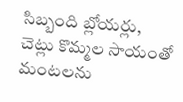సిబ్బంది బ్లోయర్లు, చెట్లు కొమ్మల సాయంతో మంటలను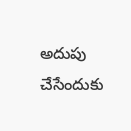అదుపు చేసేందుకు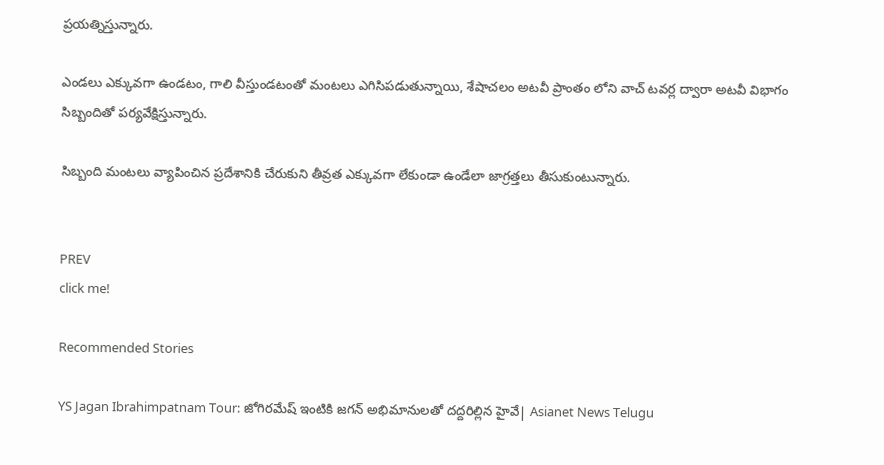ప్రయత్నిస్తున్నారు.

ఎండలు ఎక్కువగా ఉండటం, గాలి వీస్తుండటంతో మంటలు ఎగిసిపడుతున్నాయి, శేషాచలం అటవీ ప్రాంతం లోని వాచ్ టవర్ల ద్వారా అటవీ విభాగం సిబ్బందితో పర్యవేక్షిస్తున్నారు.

సిబ్బంది మంటలు వ్యాపించిన ప్రదేశానికి చేరుకుని తీవ్రత ఎక్కువగా లేకుండా ఉండేలా జాగ్రత్తలు తీసుకుంటున్నారు.


PREV
click me!

Recommended Stories

YS Jagan Ibrahimpatnam Tour: జోగిరమేష్ ఇంటికి జగన్ అభిమానులతో దద్దరిల్లిన హైవే| Asianet News Telugu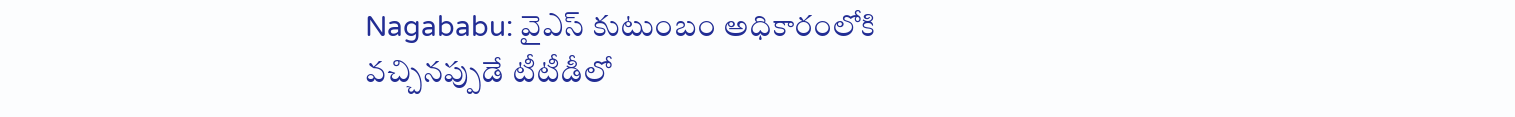Nagababu: వైఎస్ కుటుంబం అధికారంలోకి వచ్చినప్పుడే టీటీడీలో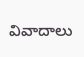వివాదాలు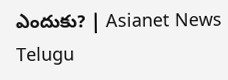ఎందుకు? | Asianet News Telugu